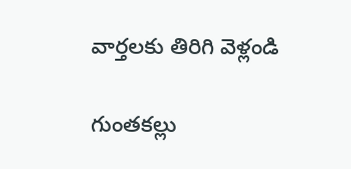వార్తలకు తిరిగి వెళ్లండి

గుంతకల్లు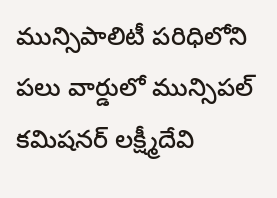మున్సిపాలిటీ పరిధిలోని పలు వార్డులో మున్సిపల్ కమిషనర్ లక్ష్మీదేవి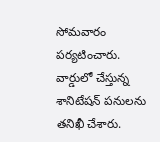సోమవారం పర్యటించారు. వార్డులో చేస్తున్న శానిటేషన్ పనులను తనిఖీ చేశారు.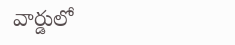వార్డులో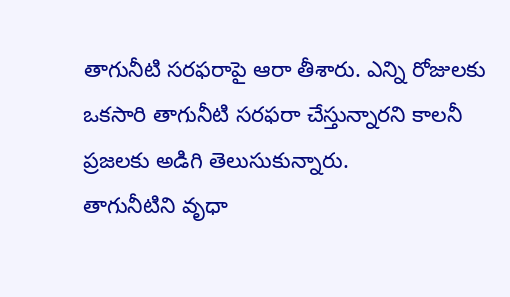తాగునీటి సరఫరాపై ఆరా తీశారు. ఎన్ని రోజులకు ఒకసారి తాగునీటి సరఫరా చేస్తున్నారని కాలనీ ప్రజలకు అడిగి తెలుసుకున్నారు.
తాగునీటిని వృధా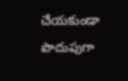చేయకుండా పొదుపుగా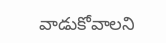వాడుకోవాలని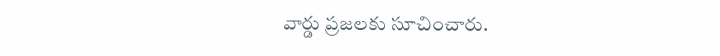వార్డు ప్రజలకు సూచించారు.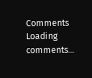Comments
Loading comments...